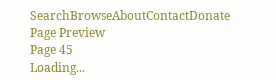SearchBrowseAboutContactDonate
Page Preview
Page 45
Loading...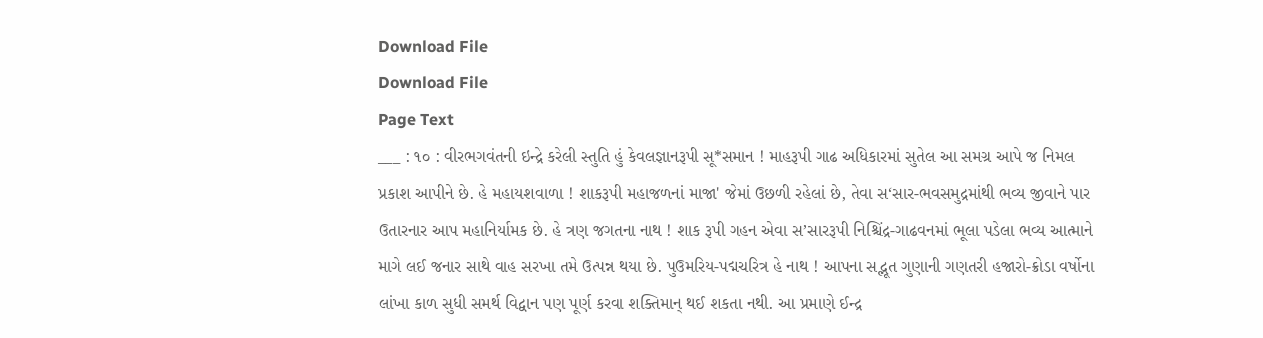Download File
Download File
Page Text
___ : ૧૦ : વીરભગવંતની ઇન્દ્રે કરેલી સ્તુતિ હું કેવલજ્ઞાનરૂપી સૂ*સમાન ! માહરૂપી ગાઢ અધિકારમાં સુતેલ આ સમગ્ર આપે જ નિમલ પ્રકાશ આપીને છે. હે મહાયશવાળા ! શાકરૂપી મહાજળનાં માજા' જેમાં ઉછળી રહેલાં છે, તેવા સ‘સાર-ભવસમુદ્રમાંથી ભવ્ય જીવાને પાર ઉતારનાર આપ મહાનિર્યામક છે. હે ત્રણ જગતના નાથ ! શાક રૂપી ગહન એવા સ’સારરૂપી નિશ્ચિંદ્ર-ગાઢવનમાં ભૂલા પડેલા ભવ્ય આત્માને માગે લઈ જનાર સાથે વાહ સરખા તમે ઉત્પન્ન થયા છે. પુઉમરિય-પદ્મચરિત્ર હે નાથ ! આપના સદ્ભૂત ગુણાની ગણતરી હજારો-ક્રોડા વર્ષોના લાંખા કાળ સુધી સમર્થ વિદ્વાન પણ પૂર્ણ કરવા શક્તિમાન્ થઈ શકતા નથી. આ પ્રમાણે ઈન્દ્ર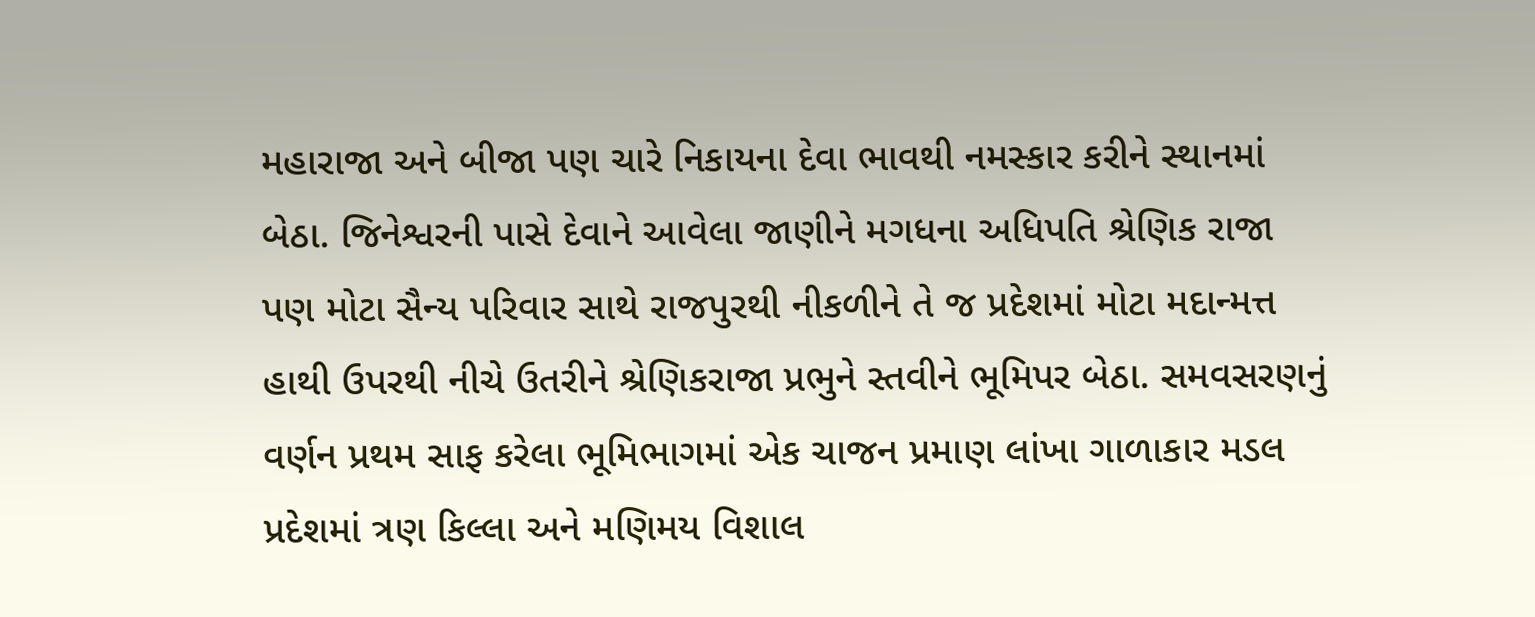મહારાજા અને બીજા પણ ચારે નિકાયના દેવા ભાવથી નમસ્કાર કરીને સ્થાનમાં બેઠા. જિનેશ્વરની પાસે દેવાને આવેલા જાણીને મગધના અધિપતિ શ્રેણિક રાજા પણ મોટા સૈન્ય પરિવાર સાથે રાજપુરથી નીકળીને તે જ પ્રદેશમાં મોટા મદાન્મત્ત હાથી ઉપરથી નીચે ઉતરીને શ્રેણિકરાજા પ્રભુને સ્તવીને ભૂમિપર બેઠા. સમવસરણનું વર્ણન પ્રથમ સાફ કરેલા ભૂમિભાગમાં એક ચાજન પ્રમાણ લાંખા ગાળાકાર મડલ પ્રદેશમાં ત્રણ કિલ્લા અને મણિમય વિશાલ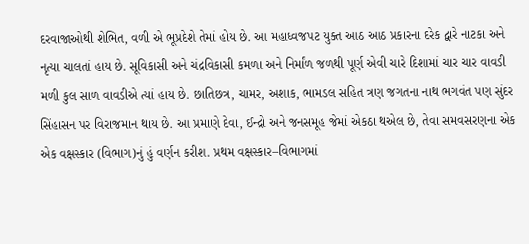દરવાજાઓથી શેભિત, વળી એ ભૂપ્રદેશે તેમાં હોય છે. આ મહાધ્વજપટ યુક્ત આઠ આઠ પ્રકારના દરેક દ્વારે નાટકા અને નૃત્યા ચાલતાં હાય છે. સૂવિકાસી અને ચંદ્રવિકાસી કમળા અને નિર્માંળ જળથી પૂર્ણ એવી ચારે દિશામાં ચાર ચાર વાવડી મળી કુલ સાળ વાવડીએ ત્યાં હાય છે. છાતિછત્ર, ચામર, અશાક, ભામડલ સહિત ત્રણ જગતના નાથ ભગવંત પણ સુંદર સિંહાસન પર વિરાજમાન થાય છે. આ પ્રમાણે દેવા, ઈન્દ્રો અને જનસમૂહ જેમાં એકઠા થએલ છે, તેવા સમવસરણના એક એક વક્ષસ્કાર (વિભાગ)નું હું વર્ણન કરીશ. પ્રથમ વક્ષસ્કાર–વિભાગમાં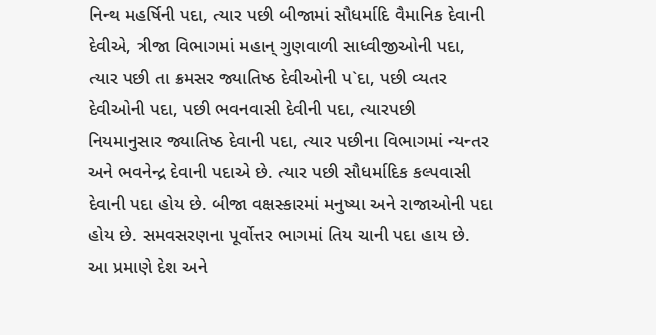નિન્થ મહર્ષિની પદા, ત્યાર પછી બીજામાં સૌધર્માદિ વૈમાનિક દેવાની દેવીએ, ત્રીજા વિભાગમાં મહાન્ ગુણવાળી સાધ્વીજીઓની પદા, ત્યાર પછી તા ક્રમસર જ્યાતિષ્ઠ દેવીઓની પ`દા, પછી વ્યતર દેવીઓની પદા, પછી ભવનવાસી દેવીની પદા, ત્યારપછી નિયમાનુસાર જ્યાતિષ્ઠ દેવાની પદા, ત્યાર પછીના વિભાગમાં ન્યન્તર અને ભવનેન્દ્ર દેવાની પદાએ છે. ત્યાર પછી સૌધર્માદિક કલ્પવાસી દેવાની પદા હોય છે. બીજા વક્ષસ્કારમાં મનુષ્યા અને રાજાઓની પદા હોય છે. સમવસરણના પૂર્વોત્તર ભાગમાં તિય ચાની પદા હાય છે. આ પ્રમાણે દેશ અને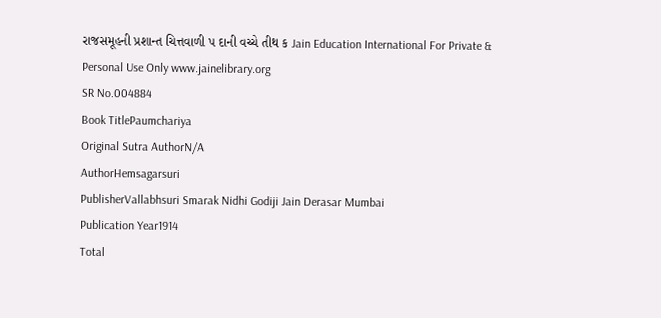રાજસમૂહની પ્રશાન્ત ચિત્તવાળી પ દાની વચ્ચે તીથ ક Jain Education International For Private & Personal Use Only www.jainelibrary.org
SR No.004884
Book TitlePaumchariya
Original Sutra AuthorN/A
AuthorHemsagarsuri
PublisherVallabhsuri Smarak Nidhi Godiji Jain Derasar Mumbai
Publication Year1914
Total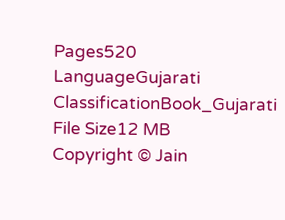Pages520
LanguageGujarati
ClassificationBook_Gujarati
File Size12 MB
Copyright © Jain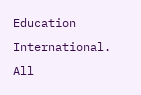Education International. All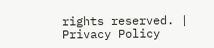rights reserved. | Privacy Policy